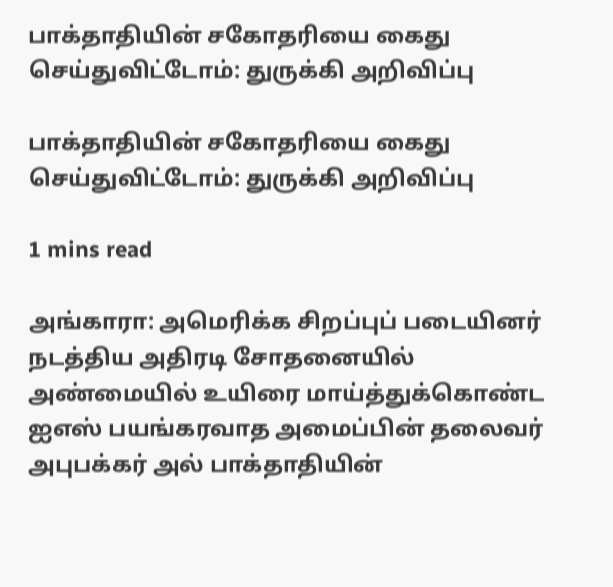பாக்தாதியின் சகோதரியை கைது செய்துவிட்டோம்: துருக்கி அறிவிப்பு

பாக்தாதியின் சகோதரியை கைது செய்துவிட்டோம்: துருக்கி அறிவிப்பு

1 mins read

அங்காரா: அமெரிக்க சிறப்புப் படையினர் நடத்திய அதிரடி சோதனையில் அண்மையில் உயிரை மாய்த்துக்கொண்ட ஐஎஸ் பயங்கரவாத அமைப்பின் தலைவர் அபுபக்கர் அல் பாக்தாதியின்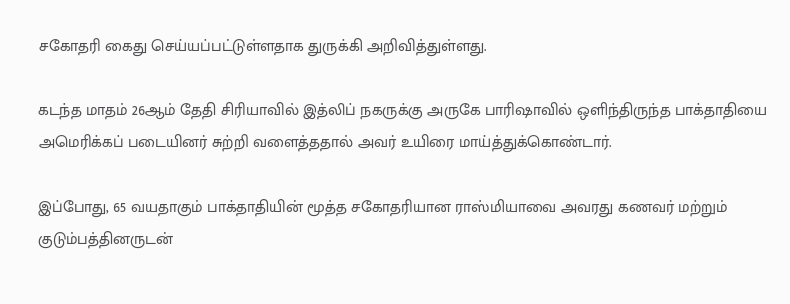சகோதரி கைது செய்யப்பட்டுள்ளதாக துருக்கி அறிவித்துள்ளது.

கடந்த மாதம் 26ஆம் தேதி சிரியாவில் இத்லிப் நகருக்கு அருகே பாரிஷாவில் ஒளிந்திருந்த பாக்தாதியை அமெரிக்கப் படையினர் சுற்றி வளைத்ததால் அவர் உயிரை மாய்த்துக்கொண்டார்.

இப்போது, 65 வயதாகும் பாக்தாதியின் மூத்த சகோதரியான ராஸ்மியாவை அவரது கணவர் மற்றும் குடும்பத்தினருடன்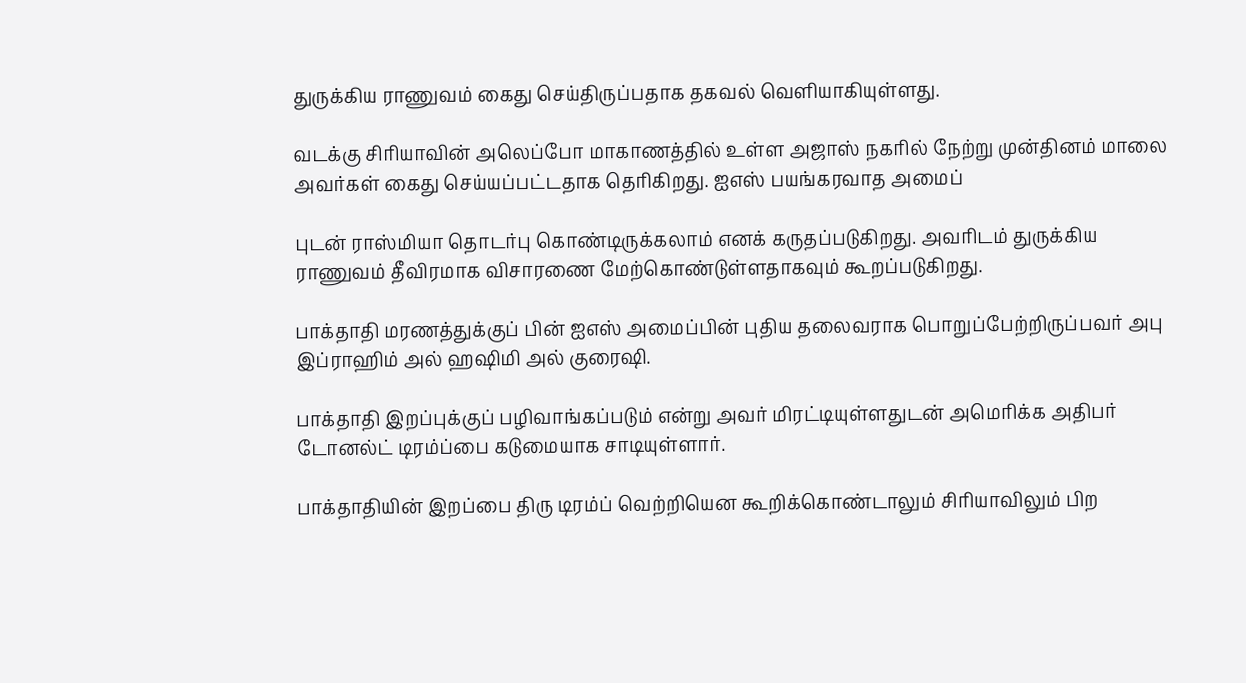துருக்கிய ராணுவம் கைது செய்திருப்பதாக தகவல் வெளியாகியுள்ளது.

வடக்கு சிரியாவின் அலெப்போ மாகாணத்தில் உள்ள அஜாஸ் நகரில் நேற்று முன்தினம் மாலை அவர்கள் கைது செய்யப்பட்டதாக தெரிகிறது. ஐஎஸ் பயங்கரவாத அமைப்

புடன் ராஸ்மியா தொடர்பு கொண்டிருக்கலாம் எனக் கருதப்படுகிறது. அவரிடம் துருக்கிய ராணுவம் தீவிரமாக விசாரணை மேற்கொண்டுள்ளதாகவும் கூறப்படுகிறது.

பாக்தாதி மரணத்துக்குப் பின் ஐஎஸ் அமைப்பின் புதிய தலைவராக பொறுப்பேற்றிருப்பவர் அபு இப்ராஹிம் அல் ஹஷிமி அல் குரைஷி.

பாக்தாதி இறப்புக்குப் பழிவாங்கப்படும் என்று அவர் மிரட்டியுள்ளதுடன் அமெரிக்க அதிபர் டோனல்ட் டிரம்ப்பை கடுமையாக சாடியுள்ளார்.

பாக்தாதியின் இறப்பை திரு டிரம்ப் வெற்றியென கூறிக்கொண்டாலும் சிரியாவிலும் பிற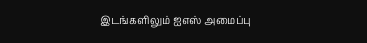இடங்களிலும் ஐஎஸ் அமைப்பு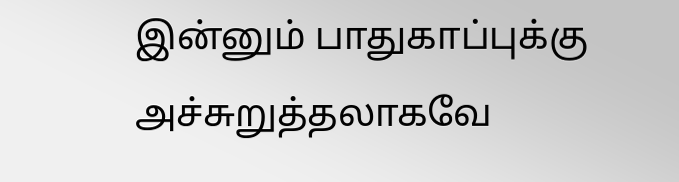இன்னும் பாதுகாப்புக்கு அச்சுறுத்தலாகவே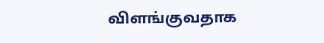விளங்குவதாக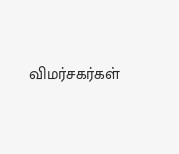விமர்சகர்கள்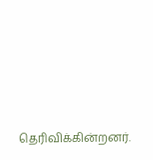தெரிவிக்கின்றனர்.